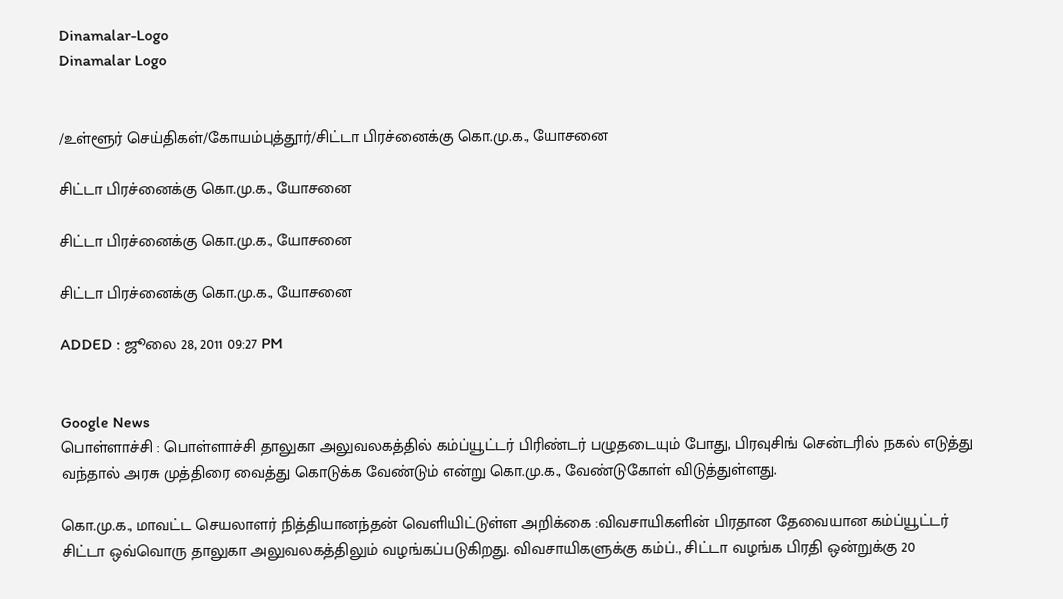Dinamalar-Logo
Dinamalar Logo


/உள்ளூர் செய்திகள்/கோயம்புத்தூர்/சிட்டா பிரச்னைக்கு கொ.மு.க., யோசனை

சிட்டா பிரச்னைக்கு கொ.மு.க., யோசனை

சிட்டா பிரச்னைக்கு கொ.மு.க., யோசனை

சிட்டா பிரச்னைக்கு கொ.மு.க., யோசனை

ADDED : ஜூலை 28, 2011 09:27 PM


Google News
பொள்ளாச்சி : பொள்ளாச்சி தாலுகா அலுவலகத்தில் கம்ப்யூட்டர் பிரிண்டர் பழுதடையும் போது, பிரவுசிங் சென்டரில் நகல் எடுத்து வந்தால் அரசு முத்திரை வைத்து கொடுக்க வேண்டும் என்று கொ.மு.க., வேண்டுகோள் விடுத்துள்ளது.

கொ.மு.க., மாவட்ட செயலாளர் நித்தியானந்தன் வெளியிட்டுள்ள அறிக்கை :விவசாயிகளின் பிரதான தேவையான கம்ப்யூட்டர் சிட்டா ஒவ்வொரு தாலுகா அலுவலகத்திலும் வழங்கப்படுகிறது. விவசாயிகளுக்கு கம்ப்., சிட்டா வழங்க பிரதி ஒன்றுக்கு 20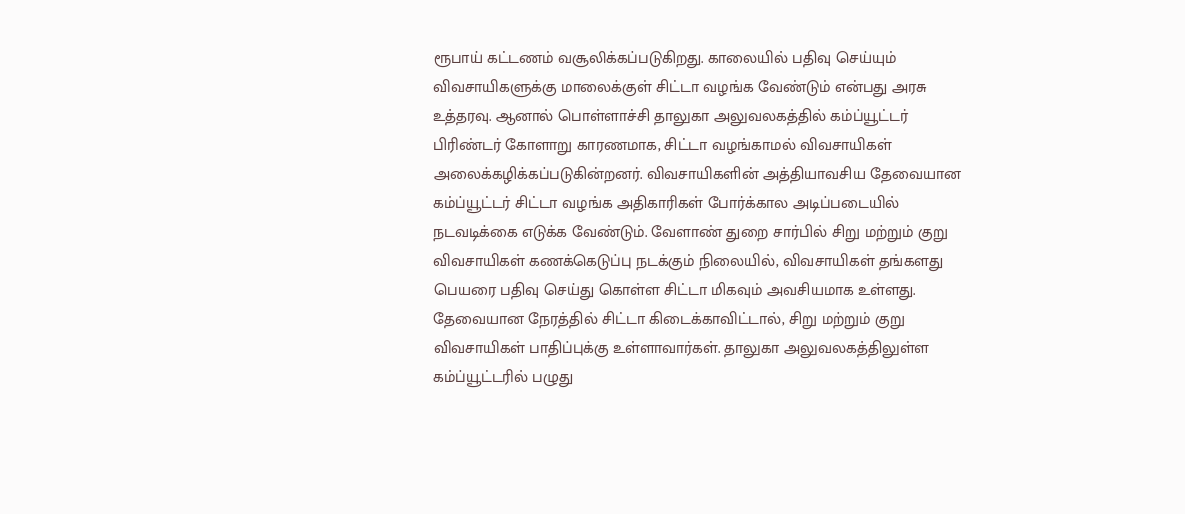ரூபாய் கட்டணம் வசூலிக்கப்படுகிறது. காலையில் பதிவு செய்யும் விவசாயிகளுக்கு மாலைக்குள் சிட்டா வழங்க வேண்டும் என்பது அரசு உத்தரவு. ஆனால் பொள்ளாச்சி தாலுகா அலுவலகத்தில் கம்ப்யூட்டர் பிரிண்டர் கோளாறு காரணமாக, சிட்டா வழங்காமல் விவசாயிகள் அலைக்கழிக்கப்படுகின்றனர். விவசாயிகளின் அத்தியாவசிய தேவையான கம்ப்யூட்டர் சிட்டா வழங்க அதிகாரிகள் போர்க்கால அடிப்படையில் நடவடிக்கை எடுக்க வேண்டும். வேளாண் துறை சார்பில் சிறு மற்றும் குறு விவசாயிகள் கணக்கெடுப்பு நடக்கும் நிலையில், விவசாயிகள் தங்களது பெயரை பதிவு செய்து கொள்ள சிட்டா மிகவும் அவசியமாக உள்ளது. தேவையான நேரத்தில் சிட்டா கிடைக்காவிட்டால், சிறு மற்றும் குறு விவசாயிகள் பாதிப்புக்கு உள்ளாவார்கள். தாலுகா அலுவலகத்திலுள்ள கம்ப்யூட்டரில் பழுது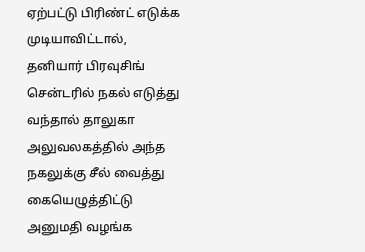ஏற்பட்டு பிரிண்ட் எடுக்க முடியாவிட்டால், தனியார் பிரவுசிங் சென்டரில் நகல் எடுத்து வந்தால் தாலுகா அலுவலகத்தில் அந்த நகலுக்கு சீல் வைத்து கையெழுத்திட்டு அனுமதி வழங்க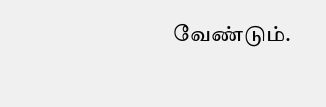வேண்டும்.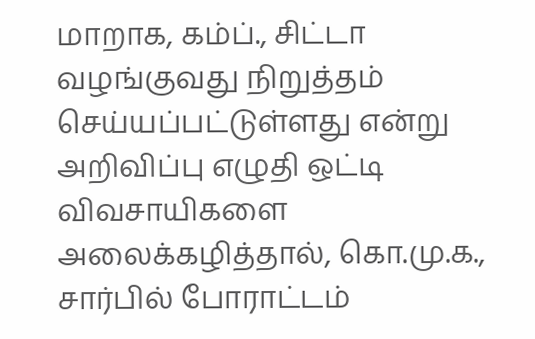மாறாக, கம்ப்., சிட்டா வழங்குவது நிறுத்தம் செய்யப்பட்டுள்ளது என்று அறிவிப்பு எழுதி ஒட்டி விவசாயிகளை அலைக்கழித்தால், கொ.மு.க., சார்பில் போராட்டம்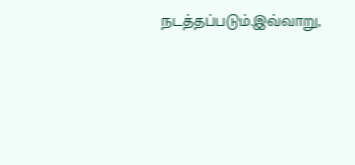நடத்தப்படும்.இவ்வாறு,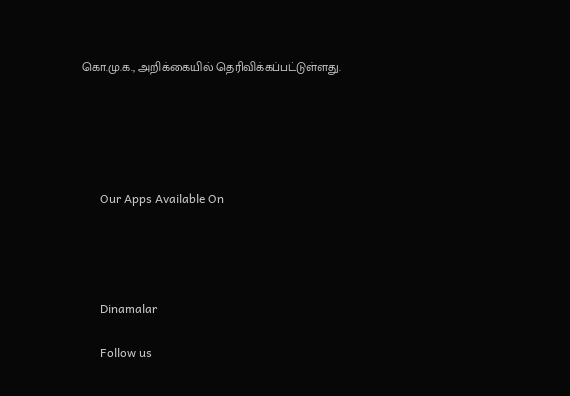கொ.மு.க., அறிக்கையில் தெரிவிக்கப்பட்டுள்ளது.





      Our Apps Available On




      Dinamalar

      Follow us